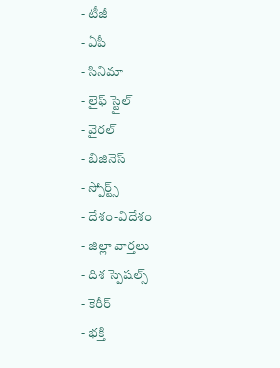- టీజీ
- ఏపీ
- సినిమా
- లైఫ్ స్టైల్
- వైరల్
- బిజినెస్
- స్పోర్ట్స్
- దేశం-విదేశం
- జిల్లా వార్తలు
- దిశ స్పెషల్స్
- కెరీర్
- భక్తి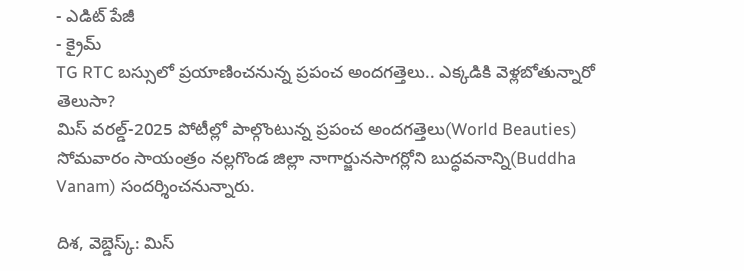- ఎడిట్ పేజీ
- క్రైమ్
TG RTC బస్సులో ప్రయాణించనున్న ప్రపంచ అందగత్తెలు.. ఎక్కడికి వెళ్లబోతున్నారో తెలుసా?
మిస్ వరల్డ్-2025 పోటీల్లో పాల్గొంటున్న ప్రపంచ అందగత్తెలు(World Beauties) సోమవారం సాయంత్రం నల్లగొండ జిల్లా నాగార్జునసాగర్లోని బుద్ధవనాన్ని(Buddha Vanam) సందర్శించనున్నారు.

దిశ, వెబ్డెస్క్: మిస్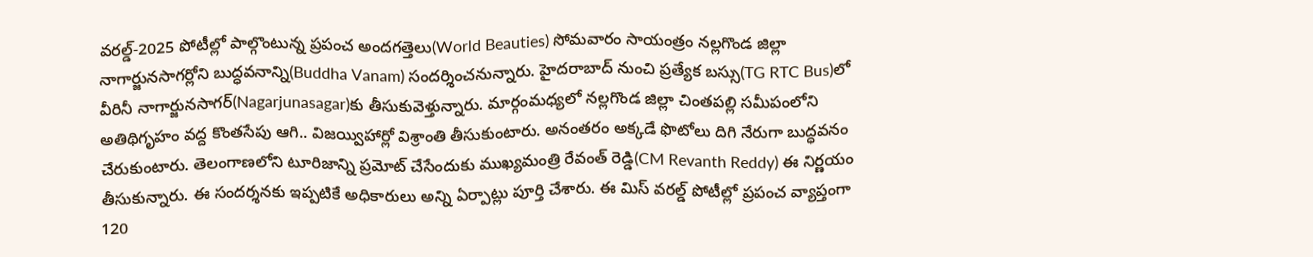వరల్డ్-2025 పోటీల్లో పాల్గొంటున్న ప్రపంచ అందగత్తెలు(World Beauties) సోమవారం సాయంత్రం నల్లగొండ జిల్లా నాగార్జునసాగర్లోని బుద్ధవనాన్ని(Buddha Vanam) సందర్శించనున్నారు. హైదరాబాద్ నుంచి ప్రత్యేక బస్సు(TG RTC Bus)లో వీరినీ నాగార్జునసాగర్(Nagarjunasagar)కు తీసుకువెళ్తున్నారు. మార్గంమధ్యలో నల్లగొండ జిల్లా చింతపల్లి సమీపంలోని అతిథిగృహం వద్ద కొంతసేపు ఆగి.. విజయ్విహార్లో విశ్రాంతి తీసుకుంటారు. అనంతరం అక్కడే ఫొటోలు దిగి నేరుగా బుద్ధవనం చేరుకుంటారు. తెలంగాణలోని టూరిజాన్ని ప్రమోట్ చేసేందుకు ముఖ్యమంత్రి రేవంత్ రెడ్డి(CM Revanth Reddy) ఈ నిర్ణయం తీసుకున్నారు. ఈ సందర్శనకు ఇప్పటికే అధికారులు అన్ని ఏర్పాట్లు పూర్తి చేశారు. ఈ మిస్ వరల్డ్ పోటీల్లో ప్రపంచ వ్యాప్తంగా 120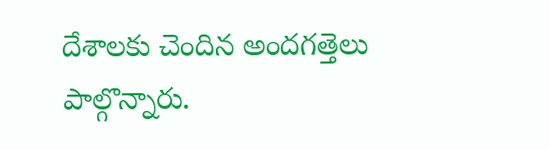దేశాలకు చెందిన అందగత్తెలు పాల్గొన్నారు.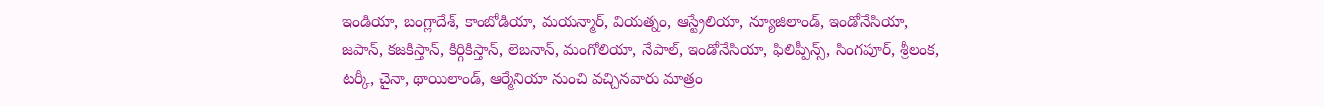ఇండియా, బంగ్లాదేశ్, కాంబోడియా, మయన్మార్, వియత్నం, ఆస్ట్రేలియా, న్యూజిలాండ్, ఇండోనేసియా, జపాన్, కజకిస్తాన్, కిర్గికిస్తాన్, లెబనాన్, మంగోలియా, నేపాల్, ఇండోనేసియా, ఫిలిప్పీన్స్, సింగపూర్, శ్రీలంక, టర్కీ, చైనా, థాయిలాండ్, ఆర్మేనియా నుంచి వచ్చినవారు మాత్రం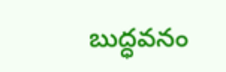బుద్ధవనం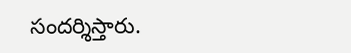సందర్శిస్తారు.